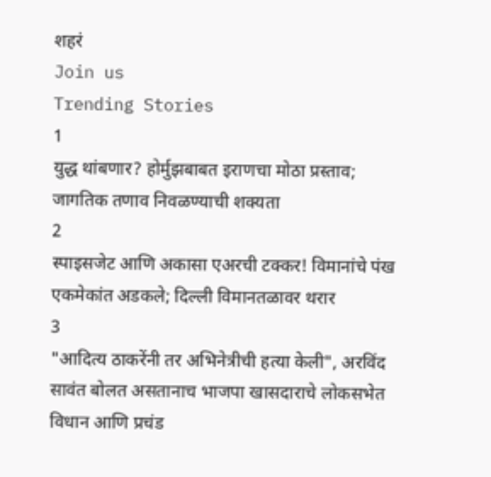शहरं
Join us
Trending Stories
1
युद्ध थांबणार? होर्मुझबाबत इराणचा मोठा प्रस्ताव; जागतिक तणाव निवळण्याची शक्यता
2
स्पाइसजेट आणि अकासा एअरची टक्कर! विमानांचे पंख एकमेकांत अडकले; दिल्ली विमानतळावर थरार
3
"आदित्य ठाकरेंनी तर अभिनेत्रीची हत्या केली", अरविंद सावंत बोलत असतानाच भाजपा खासदाराचे लोकसभेत विधान आणि प्रचंड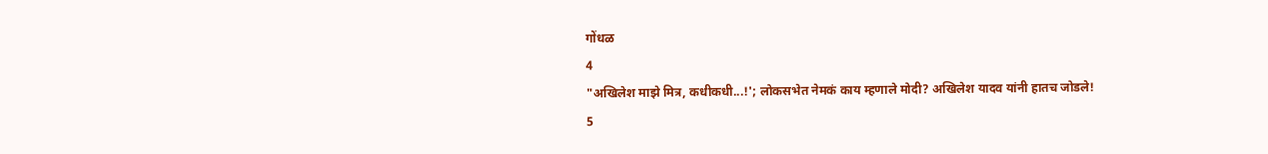गोंधळ
4
"अखिलेश माझे मित्र, कधीकधी...!'; लोकसभेत नेमकं काय म्हणाले मोदी? अखिलेश यादव यांनी हातच जोडले!
5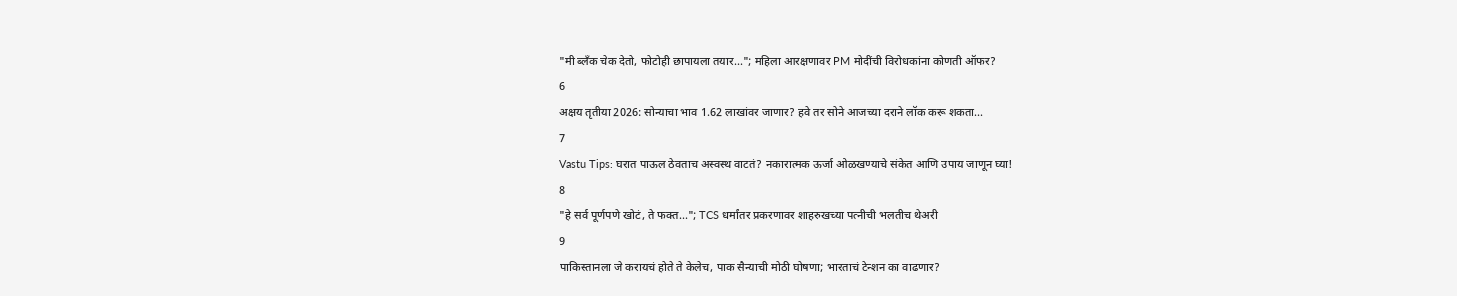"मी ब्लँक चेक देतो, फोटोही छापायला तयार..."; महिला आरक्षणावर PM मोदींची विरोधकांना कोणती ऑफर?
6
अक्षय तृतीया 2026: सोन्याचा भाव 1.62 लाखांवर जाणार? हवे तर सोने आजच्या दराने लॉक करू शकता...
7
Vastu Tips: घरात पाऊल ठेवताच अस्वस्थ वाटतं? नकारात्मक ऊर्जा ओळखण्याचे संकेत आणि उपाय जाणून घ्या!
8
"हे सर्व पूर्णपणे खोटं, ते फक्त..."; TCS धर्मांतर प्रकरणावर शाहरुखच्या पत्नीची भलतीच थेअरी
9
पाकिस्तानला जे करायचं होते ते केलेच, पाक सैन्याची मोठी घोषणा; भारताचं टेन्शन का वाढणार?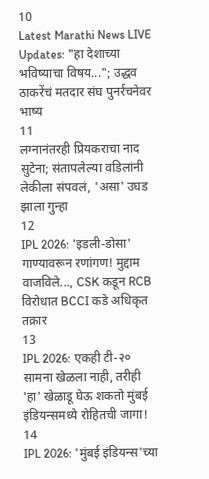10
Latest Marathi News LIVE Updates: "हा देशाच्या भविष्याचा विषय..."; उद्धव ठाकरेंचं मतदार संघ पुनर्रचनेवर भाष्य
11
लग्नानंतरही प्रियकराचा नाद सुटेना; संतापलेल्या वडिलांनी लेकीला संपवलं, 'असा' उघड झाला गुन्हा
12
IPL 2026: 'इडली-डोसा' गाण्यावरून रणांगण! मुद्दाम वाजविले..., CSK कडून RCB विरोधात BCCI कडे अधिकृत तक्रार
13
IPL 2026: एकही टी-२० सामना खेळला नाही, तरीही 'हा' खेळाडू घेऊ शकतो मुंबई इंडियन्समध्ये रोहितची जागा!
14
IPL 2026: 'मुंबई इंडियन्स'च्या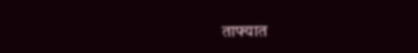ताफ्यात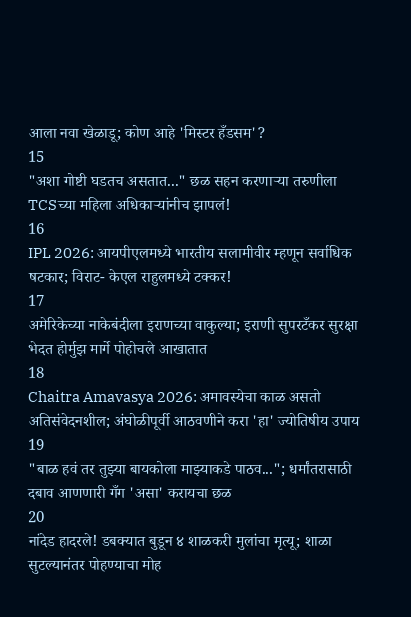आला नवा खेळाडू; कोण आहे 'मिस्टर हँडसम'?
15
"अशा गोष्टी घडतच असतात..." छळ सहन करणाऱ्या तरुणीला TCSच्या महिला अधिकाऱ्यांनीच झापलं!
16
IPL 2026: आयपीएलमध्ये भारतीय सलामीवीर म्हणून सर्वाधिक षटकार; विराट- केएल राहुलमध्ये टक्कर!
17
अमेरिकेच्या नाकेबंदीला इराणच्या वाकुल्या; इराणी सुपरटँकर सुरक्षा भेदत होर्मुझ मार्गे पोहोचले आखातात
18
Chaitra Amavasya 2026: अमावस्येचा काळ असतो अतिसंवेदनशील; अंघोळीपूर्वी आठवणीने करा 'हा' ज्योतिषीय उपाय
19
"बाळ हवं तर तुझ्या बायकोला माझ्याकडे पाठव..."; धर्मांतरासाठी दबाव आणणारी गँग 'असा' करायचा छळ
20
नांदेड हादरले! डबक्यात बुडून ४ शाळकरी मुलांचा मृत्यू; शाळा सुटल्यानंतर पोहण्याचा मोह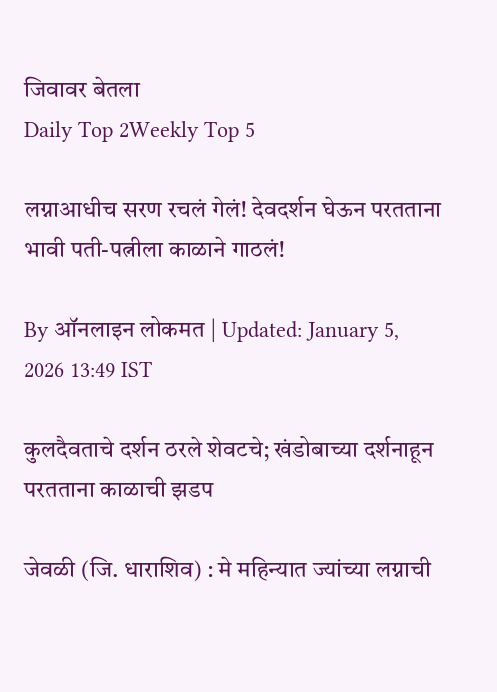जिवावर बेतला
Daily Top 2Weekly Top 5

लग्नाआधीच सरण रचलं गेलं! देवदर्शन घेऊन परतताना भावी पती-पत्नीला काळाने गाठलं!

By ऑनलाइन लोकमत | Updated: January 5, 2026 13:49 IST

कुलदैवताचे दर्शन ठरले शेवटचे; खंडोबाच्या दर्शनाहून परतताना काळाची झडप

जेवळी (जि. धाराशिव) : मे महिन्यात ज्यांच्या लग्नाची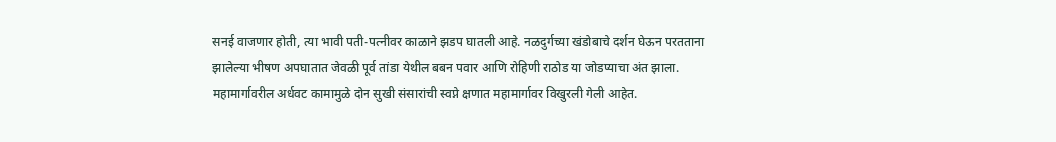सनई वाजणार होती, त्या भावी पती-पत्नीवर काळाने झडप घातली आहे. नळदुर्गच्या खंडोबाचे दर्शन घेऊन परतताना झालेल्या भीषण अपघातात जेवळी पूर्व तांडा येथील बबन पवार आणि रोहिणी राठोड या जोडप्याचा अंत झाला. महामार्गावरील अर्धवट कामामुळे दोन सुखी संसारांची स्वप्ने क्षणात महामार्गावर विखुरली गेली आहेत.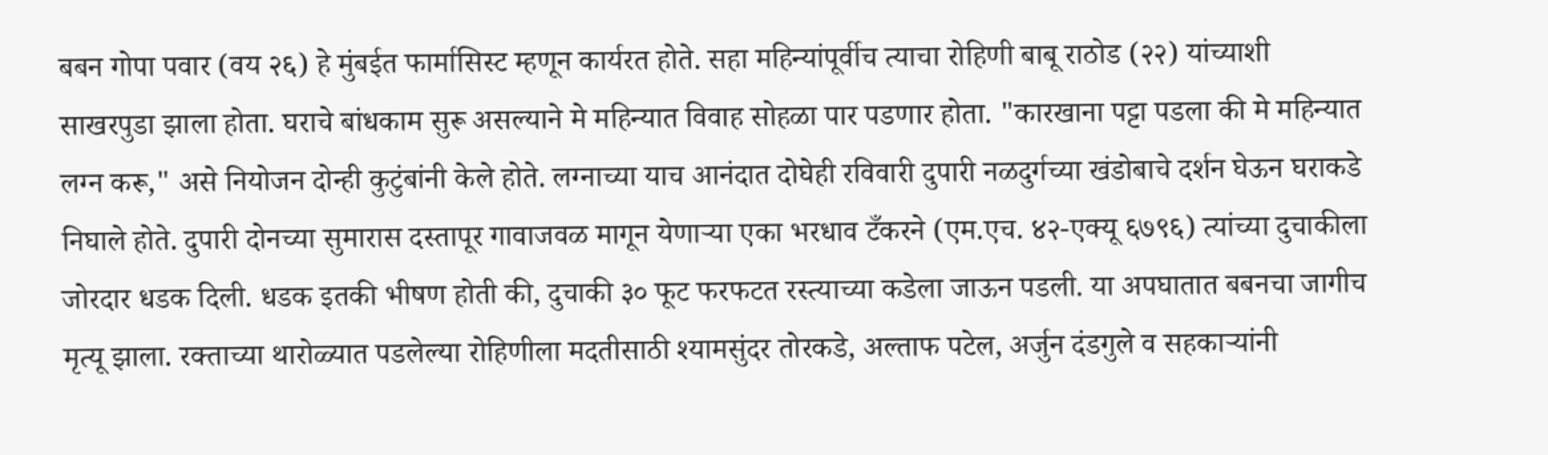बबन गोपा पवार (वय २६) हे मुंबईत फार्मासिस्ट म्हणून कार्यरत होते. सहा महिन्यांपूर्वीच त्याचा रोहिणी बाबू राठोड (२२) यांच्याशी साखरपुडा झाला होता. घराचे बांधकाम सुरू असल्याने मे महिन्यात विवाह सोहळा पार पडणार होता. "कारखाना पट्टा पडला की मे महिन्यात लग्न करू," असे नियोजन दोन्ही कुटुंबांनी केले होते. लग्नाच्या याच आनंदात दोघेही रविवारी दुपारी नळदुर्गच्या खंडोबाचे दर्शन घेऊन घराकडे निघाले होते. दुपारी दोनच्या सुमारास दस्तापूर गावाजवळ मागून येणाऱ्या एका भरधाव टँकरने (एम.एच. ४२-एक्यू ६७९६) त्यांच्या दुचाकीला जोरदार धडक दिली. धडक इतकी भीषण होती की, दुचाकी ३० फूट फरफटत रस्त्याच्या कडेला जाऊन पडली. या अपघातात बबनचा जागीच मृत्यू झाला. रक्ताच्या थारोळ्यात पडलेल्या रोहिणीला मदतीसाठी श्यामसुंदर तोरकडे, अल्ताफ पटेल, अर्जुन दंडगुले व सहकाऱ्यांनी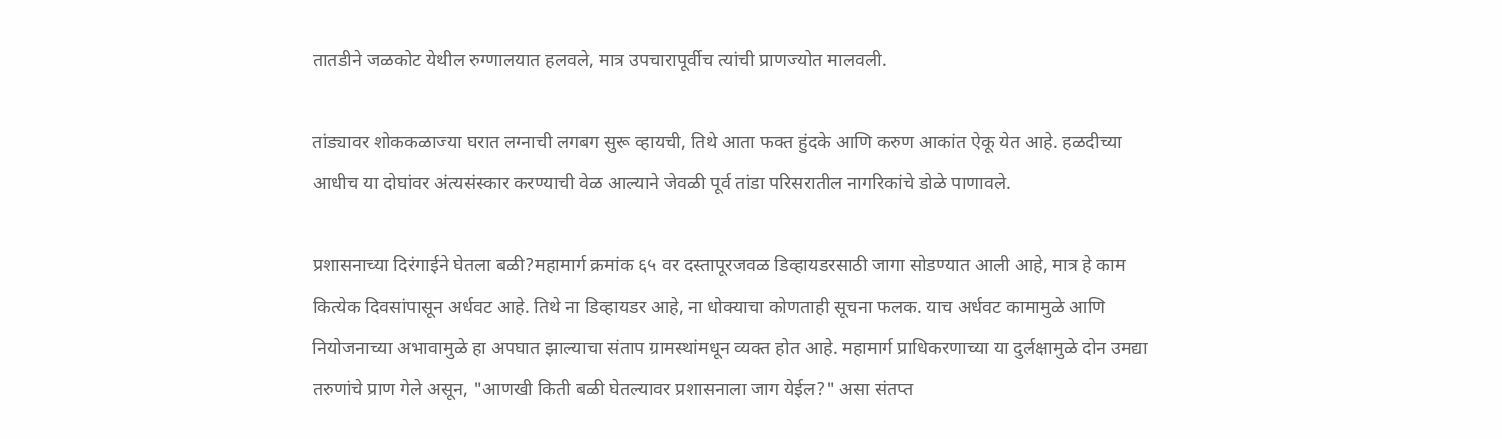तातडीने जळकोट येथील रुग्णालयात हलवले, मात्र उपचारापूर्वीच त्यांची प्राणज्योत मालवली.

तांड्यावर शोककळाज्या घरात लग्नाची लगबग सुरू व्हायची, तिथे आता फक्त हुंदके आणि करुण आकांत ऐकू येत आहे. हळदीच्या आधीच या दोघांवर अंत्यसंस्कार करण्याची वेळ आल्याने जेवळी पूर्व तांडा परिसरातील नागरिकांचे डोळे पाणावले.

प्रशासनाच्या दिरंगाईने घेतला बळी?महामार्ग क्रमांक ६५ वर दस्तापूरजवळ डिव्हायडरसाठी जागा सोडण्यात आली आहे, मात्र हे काम कित्येक दिवसांपासून अर्धवट आहे. तिथे ना डिव्हायडर आहे, ना धोक्याचा कोणताही सूचना फलक. याच अर्धवट कामामुळे आणि नियोजनाच्या अभावामुळे हा अपघात झाल्याचा संताप ग्रामस्थांमधून व्यक्त होत आहे. महामार्ग प्राधिकरणाच्या या दुर्लक्षामुळे दोन उमद्या तरुणांचे प्राण गेले असून, "आणखी किती बळी घेतल्यावर प्रशासनाला जाग येईल?" असा संतप्त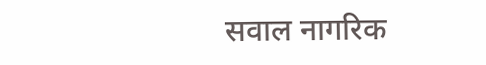सवाल नागरिक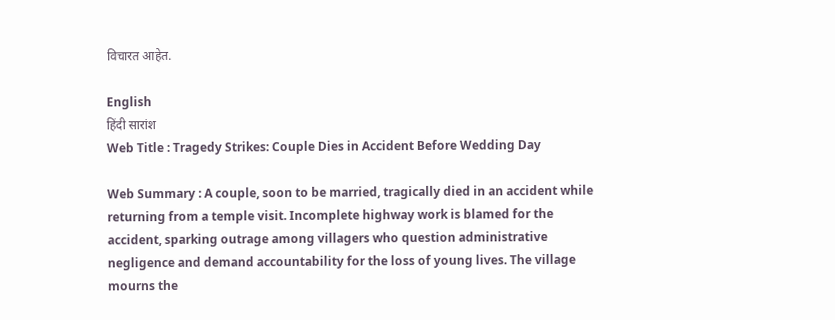विचारत आहेत.

English
हिंदी सारांश
Web Title : Tragedy Strikes: Couple Dies in Accident Before Wedding Day

Web Summary : A couple, soon to be married, tragically died in an accident while returning from a temple visit. Incomplete highway work is blamed for the accident, sparking outrage among villagers who question administrative negligence and demand accountability for the loss of young lives. The village mourns the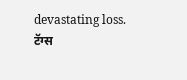devastating loss.
टॅग्स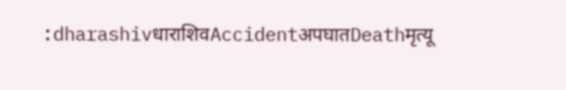:dharashivधाराशिवAccidentअपघातDeathमृत्यू